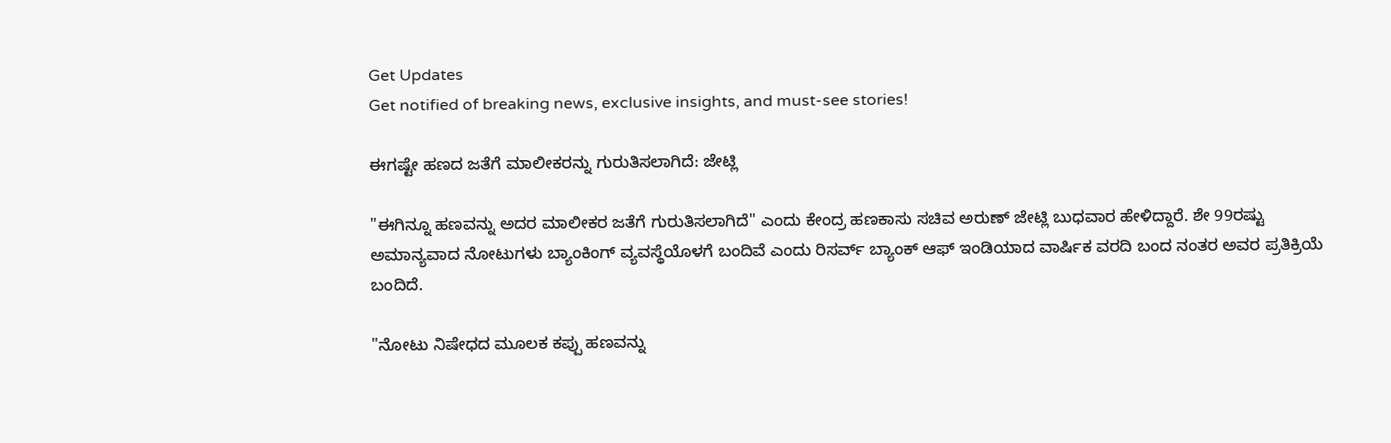Get Updates
Get notified of breaking news, exclusive insights, and must-see stories!

ಈಗಷ್ಟೇ ಹಣದ ಜತೆಗೆ ಮಾಲೀಕರನ್ನು ಗುರುತಿಸಲಾಗಿದೆ: ಜೇಟ್ಲಿ

"ಈಗಿನ್ನೂ ಹಣವನ್ನು ಅದರ ಮಾಲೀಕರ ಜತೆಗೆ ಗುರುತಿಸಲಾಗಿದೆ" ಎಂದು ಕೇಂದ್ರ ಹಣಕಾಸು ಸಚಿವ ಅರುಣ್ ಜೇಟ್ಲಿ ಬುಧವಾರ ಹೇಳಿದ್ದಾರೆ. ಶೇ 99ರಷ್ಟು ಅಮಾನ್ಯವಾದ ನೋಟುಗಳು ಬ್ಯಾಂಕಿಂಗ್ ವ್ಯವಸ್ಥೆಯೊಳಗೆ ಬಂದಿವೆ ಎಂದು ರಿಸರ್ವ್ ಬ್ಯಾಂಕ್ ಆಫ್ ಇಂಡಿಯಾದ ವಾರ್ಷಿಕ ವರದಿ ಬಂದ ನಂತರ ಅವರ ಪ್ರತಿಕ್ರಿಯೆ ಬಂದಿದೆ.

"ನೋಟು ನಿಷೇಧದ ಮೂಲಕ ಕಪ್ಪು ಹಣವನ್ನು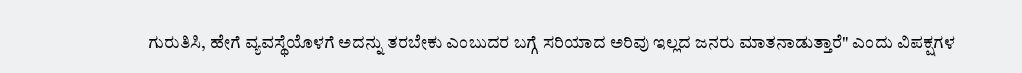ಗುರುತಿಸಿ, ಹೇಗೆ ವ್ಯವಸ್ಥೆಯೊಳಗೆ ಅದನ್ನು ತರಬೇಕು ಎಂಬುದರ ಬಗ್ಗೆ ಸರಿಯಾದ ಅರಿವು ಇಲ್ಲದ ಜನರು ಮಾತನಾಡುತ್ತಾರೆ" ಎಂದು ವಿಪಕ್ಷಗಳ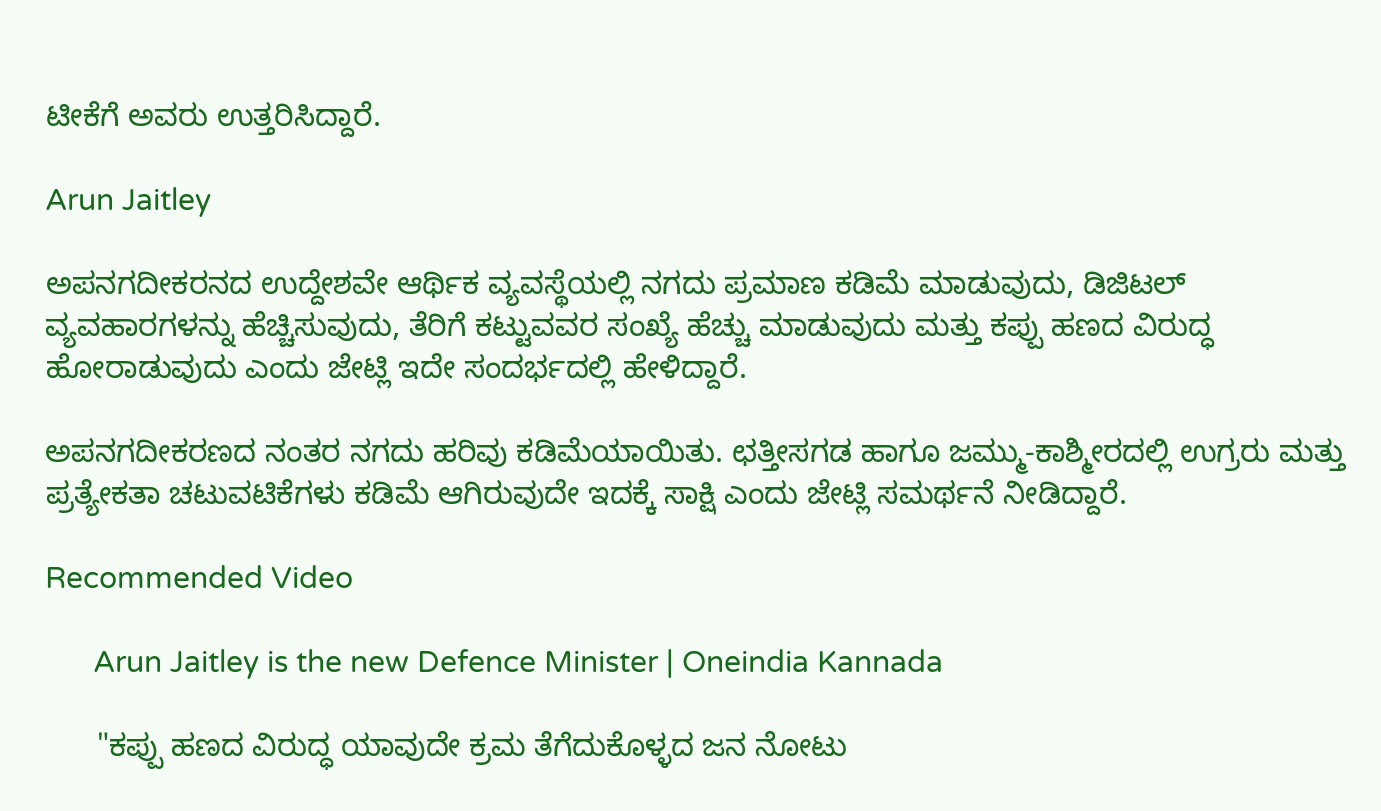ಟೀಕೆಗೆ ಅವರು ಉತ್ತರಿಸಿದ್ದಾರೆ.

Arun Jaitley

ಅಪನಗದೀಕರನದ ಉದ್ದೇಶವೇ ಆರ್ಥಿಕ ವ್ಯವಸ್ಥೆಯಲ್ಲಿ ನಗದು ಪ್ರಮಾಣ ಕಡಿಮೆ ಮಾಡುವುದು, ಡಿಜಿಟಲ್ ವ್ಯವಹಾರಗಳನ್ನು ಹೆಚ್ಚಿಸುವುದು, ತೆರಿಗೆ ಕಟ್ಟುವವರ ಸಂಖ್ಯೆ ಹೆಚ್ಚು ಮಾಡುವುದು ಮತ್ತು ಕಪ್ಪು ಹಣದ ವಿರುದ್ಧ ಹೋರಾಡುವುದು ಎಂದು ಜೇಟ್ಲಿ ಇದೇ ಸಂದರ್ಭದಲ್ಲಿ ಹೇಳಿದ್ದಾರೆ.

ಅಪನಗದೀಕರಣದ ನಂತರ ನಗದು ಹರಿವು ಕಡಿಮೆಯಾಯಿತು. ಛತ್ತೀಸಗಡ ಹಾಗೂ ಜಮ್ಮು-ಕಾಶ್ಮೀರದಲ್ಲಿ ಉಗ್ರರು ಮತ್ತು ಪ್ರತ್ಯೇಕತಾ ಚಟುವಟಿಕೆಗಳು ಕಡಿಮೆ ಆಗಿರುವುದೇ ಇದಕ್ಕೆ ಸಾಕ್ಷಿ ಎಂದು ಜೇಟ್ಲಿ ಸಮರ್ಥನೆ ನೀಡಿದ್ದಾರೆ.

Recommended Video

      Arun Jaitley is the new Defence Minister | Oneindia Kannada

      "ಕಪ್ಪು ಹಣದ ವಿರುದ್ಧ ಯಾವುದೇ ಕ್ರಮ ತೆಗೆದುಕೊಳ್ಳದ ಜನ ನೋಟು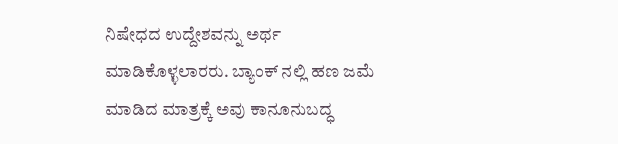ನಿಷೇಧದ ಉದ್ದೇಶವನ್ನು ಅರ್ಥ ಮಾಡಿಕೊಳ್ಳಲಾರರು. ಬ್ಯಾಂಕ್ ನಲ್ಲಿ ಹಣ ಜಮೆ ಮಾಡಿದ ಮಾತ್ರಕ್ಕೆ ಅವು ಕಾನೂನುಬದ್ಧ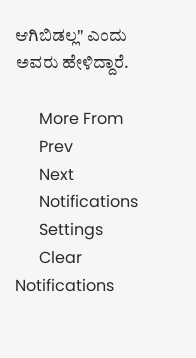ಆಗಿಬಿಡಲ್ಲ" ಎಂದು ಅವರು ಹೇಳಿದ್ದಾರೆ.

      More From
      Prev
      Next
      Notifications
      Settings
      Clear Notifications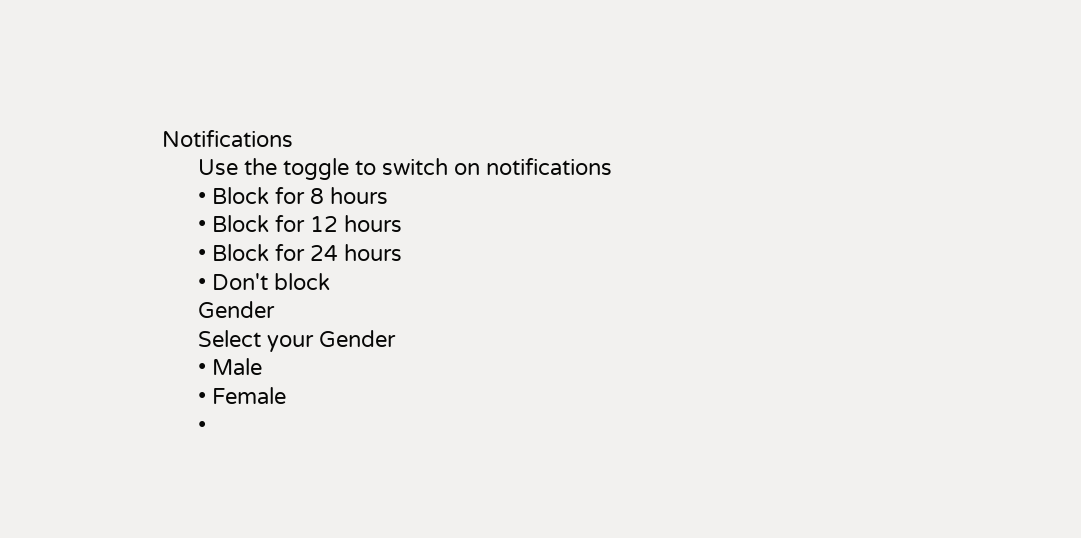Notifications
      Use the toggle to switch on notifications
      • Block for 8 hours
      • Block for 12 hours
      • Block for 24 hours
      • Don't block
      Gender
      Select your Gender
      • Male
      • Female
      •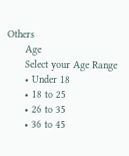Others
      Age
      Select your Age Range
      • Under 18
      • 18 to 25
      • 26 to 35
      • 36 to 45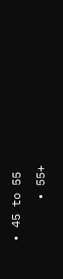• 45 to 55
      • 55+